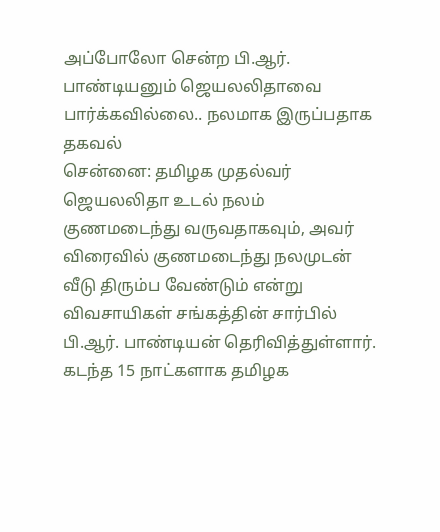அப்போலோ சென்ற பி.ஆர். பாண்டியனும் ஜெயலலிதாவை பார்க்கவில்லை.. நலமாக இருப்பதாக தகவல்
சென்னை: தமிழக முதல்வர் ஜெயலலிதா உடல் நலம் குணமடைந்து வருவதாகவும், அவர் விரைவில் குணமடைந்து நலமுடன் வீடு திரும்ப வேண்டும் என்று விவசாயிகள் சங்கத்தின் சார்பில் பி.ஆர். பாண்டியன் தெரிவித்துள்ளார்.
கடந்த 15 நாட்களாக தமிழக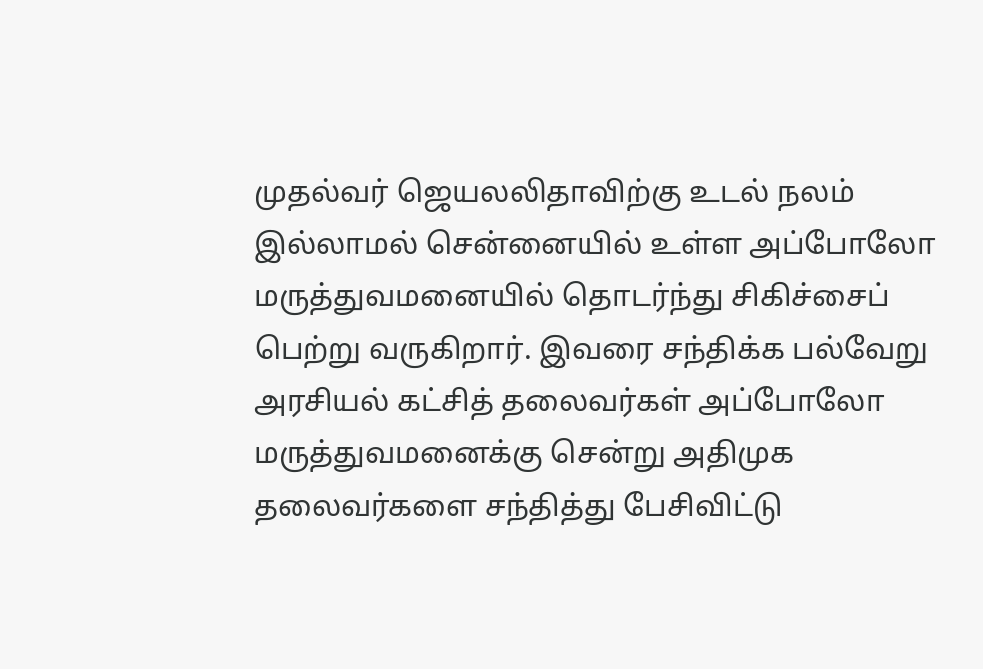முதல்வர் ஜெயலலிதாவிற்கு உடல் நலம் இல்லாமல் சென்னையில் உள்ள அப்போலோ மருத்துவமனையில் தொடர்ந்து சிகிச்சைப் பெற்று வருகிறார். இவரை சந்திக்க பல்வேறு அரசியல் கட்சித் தலைவர்கள் அப்போலோ மருத்துவமனைக்கு சென்று அதிமுக தலைவர்களை சந்தித்து பேசிவிட்டு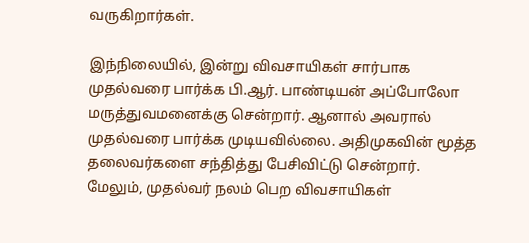வருகிறார்கள்.

இந்நிலையில், இன்று விவசாயிகள் சார்பாக முதல்வரை பார்க்க பி.ஆர். பாண்டியன் அப்போலோ மருத்துவமனைக்கு சென்றார். ஆனால் அவரால் முதல்வரை பார்க்க முடியவில்லை. அதிமுகவின் மூத்த தலைவர்களை சந்தித்து பேசிவிட்டு சென்றார். மேலும், முதல்வர் நலம் பெற விவசாயிகள்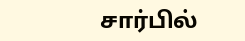சார்பில்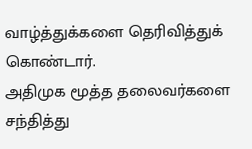வாழ்த்துக்களை தெரிவித்துக் கொண்டார்.
அதிமுக மூத்த தலைவர்களை சந்தித்து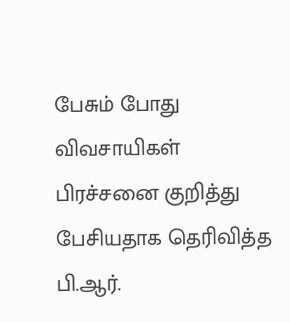பேசும் போது விவசாயிகள் பிரச்சனை குறித்து பேசியதாக தெரிவித்த பி.ஆர்.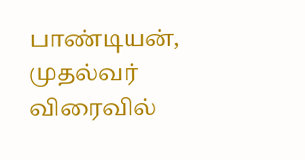பாண்டியன், முதல்வர் விரைவில்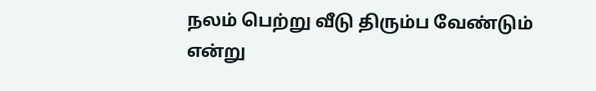நலம் பெற்று வீடு திரும்ப வேண்டும் என்று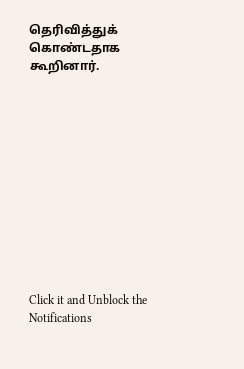தெரிவித்துக் கொண்டதாக கூறினார்.












Click it and Unblock the Notifications